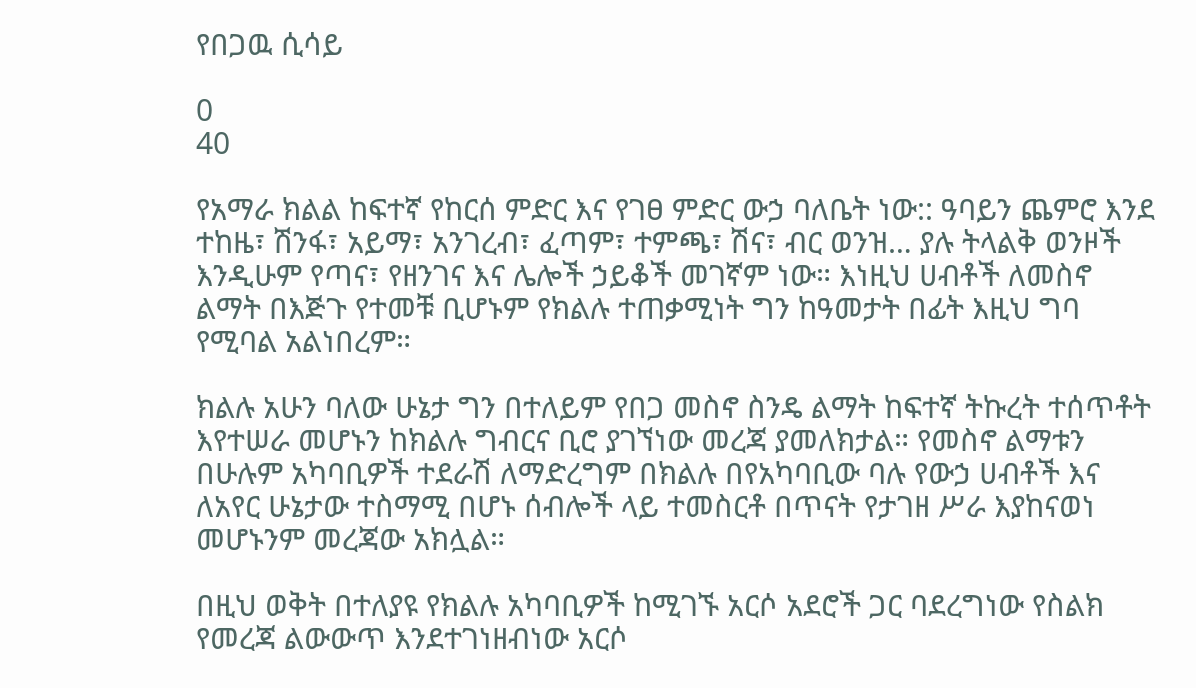የበጋዉ ሲሳይ

0
40

የአማራ ክልል ከፍተኛ የከርሰ ምድር እና የገፀ ምድር ውኃ ባለቤት ነው:: ዓባይን ጨምሮ እንደ ተከዜ፣ ሽንፋ፣ አይማ፣ አንገረብ፣ ፈጣም፣ ተምጫ፣ ሽና፣ ብር ወንዝ… ያሉ ትላልቅ ወንዞች እንዲሁም የጣና፣ የዘንገና እና ሌሎች ኃይቆች መገኛም ነው። እነዚህ ሀብቶች ለመስኖ ልማት በእጅጉ የተመቹ ቢሆኑም የክልሉ ተጠቃሚነት ግን ከዓመታት በፊት እዚህ ግባ የሚባል አልነበረም።

ክልሉ አሁን ባለው ሁኔታ ግን በተለይም የበጋ መስኖ ስንዴ ልማት ከፍተኛ ትኩረት ተሰጥቶት እየተሠራ መሆኑን ከክልሉ ግብርና ቢሮ ያገኘነው መረጃ ያመለክታል። የመስኖ ልማቱን በሁሉም አካባቢዎች ተደራሽ ለማድረግም በክልሉ በየአካባቢው ባሉ የውኃ ሀብቶች እና ለአየር ሁኔታው ተስማሚ በሆኑ ሰብሎች ላይ ተመስርቶ በጥናት የታገዘ ሥራ እያከናወነ መሆኑንም መረጃው አክሏል።

በዚህ ወቅት በተለያዩ የክልሉ አካባቢዎች ከሚገኙ አርሶ አደሮች ጋር ባደረግነው የስልክ የመረጃ ልውውጥ እንደተገነዘብነው አርሶ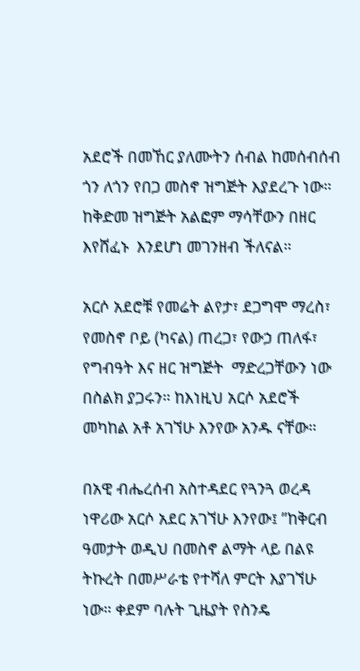አደሮች በመኸር ያለሙትን ሰብል ከመሰብሰብ ጎን ለጎን የበጋ መስኖ ዝግጅት እያደረጉ ነው። ከቅድመ ዝግጅት አልፎም ማሳቸውን በዘር እየሸፈኑ  እንደሆነ መገንዘብ ችለናል።

አርሶ አደሮቹ የመሬት ልየታ፣ ደጋግሞ ማረስ፣ የመስኖ ቦይ (ካናል) ጠረጋ፣ የውኃ ጠለፋ፣ የግብዓት እና ዘር ዝግጅት  ማድረጋቸውን ነው በስልክ ያጋሩን። ከእነዚህ አርሶ አደሮች መካከል አቶ አገኘሁ እንየው አንዱ ናቸው።

በአዊ ብሔረሰብ አስተዳደር የጓንጓ ወረዳ ነዋሪው አርሶ አደር አገኘሁ እንየው፤ ”ከቅርብ ዓመታት ወዲህ በመስኖ ልማት ላይ በልዩ ትኩረት በመሥራቴ የተሻለ ምርት እያገኘሁ ነው። ቀደም ባሉት ጊዜያት የስንዴ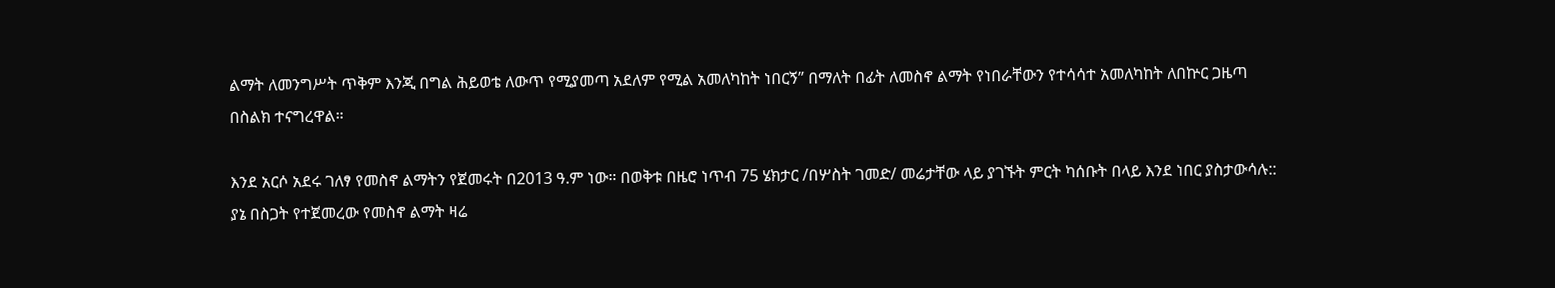ልማት ለመንግሥት ጥቅም እንጂ በግል ሕይወቴ ለውጥ የሚያመጣ አደለም የሚል አመለካከት ነበርኝ” በማለት በፊት ለመስኖ ልማት የነበራቸውን የተሳሳተ አመለካከት ለበኵር ጋዜጣ በስልክ ተናግረዋል።

እንደ አርሶ አደሩ ገለፃ የመስኖ ልማትን የጀመሩት በ2013 ዓ.ም ነው። በወቅቱ በዜሮ ነጥብ 75 ሄክታር /በሦስት ገመድ/ መሬታቸው ላይ ያገኙት ምርት ካሰቡት በላይ እንደ ነበር ያስታውሳሉ:: ያኔ በስጋት የተጀመረው የመስኖ ልማት ዛሬ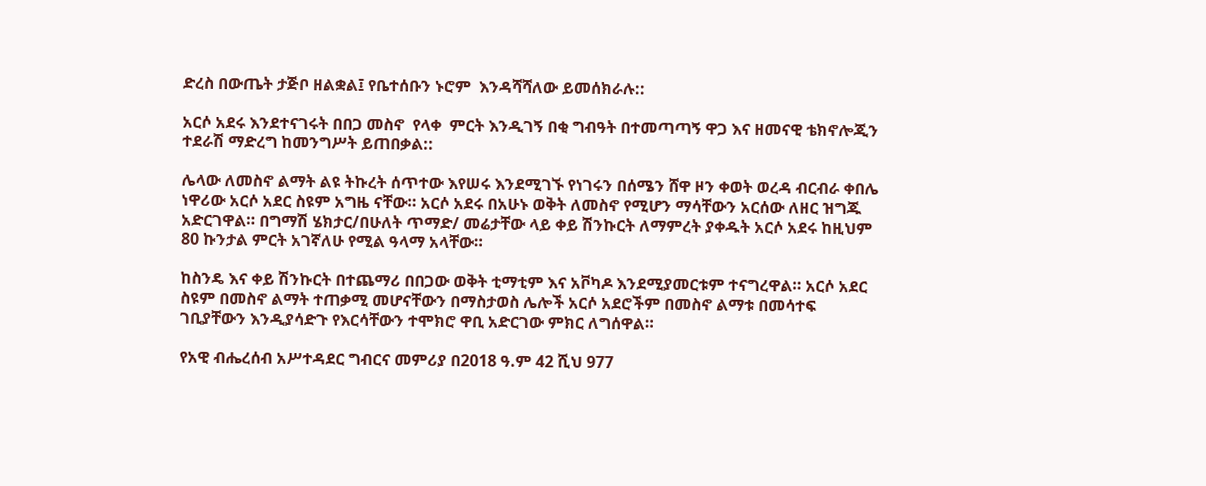ድረስ በውጤት ታጅቦ ዘልቋል፤ የቤተሰቡን ኑሮም  እንዳሻሻለው ይመሰክራሉ::

አርሶ አደሩ እንደተናገሩት በበጋ መስኖ  የላቀ  ምርት እንዲገኝ በቂ ግብዓት በተመጣጣኝ ዋጋ እና ዘመናዊ ቴክኖሎጂን ተደራሽ ማድረግ ከመንግሥት ይጠበቃል::

ሌላው ለመስኖ ልማት ልዩ ትኩረት ሰጥተው እየሠሩ እንደሚገኙ የነገሩን በሰሜን ሸዋ ዞን ቀወት ወረዳ ብርብራ ቀበሌ ነዋሪው አርሶ አደር ስዩም አግዜ ናቸው። አርሶ አደሩ በአሁኑ ወቅት ለመስኖ የሚሆን ማሳቸውን አርሰው ለዘር ዝግጁ አድርገዋል። በግማሽ ሄክታር/በሁለት ጥማድ/ መሬታቸው ላይ ቀይ ሽንኩርት ለማምረት ያቀዱት አርሶ አደሩ ከዚህም 80 ኩንታል ምርት አገኛለሁ የሚል ዓላማ አላቸው።

ከስንዴ እና ቀይ ሽንኩርት በተጨማሪ በበጋው ወቅት ቲማቲም እና አቮካዶ እንደሚያመርቱም ተናግረዋል። አርሶ አደር ስዩም በመስኖ ልማት ተጠቃሚ መሆናቸውን በማስታወስ ሌሎች አርሶ አደሮችም በመስኖ ልማቱ በመሳተፍ ገቢያቸውን እንዲያሳድጉ የእርሳቸውን ተሞክሮ ዋቢ አድርገው ምክር ለግሰዋል።

የአዊ ብሔረሰብ አሥተዳደር ግብርና መምሪያ በ2018 ዓ.ም 42 ሺህ 977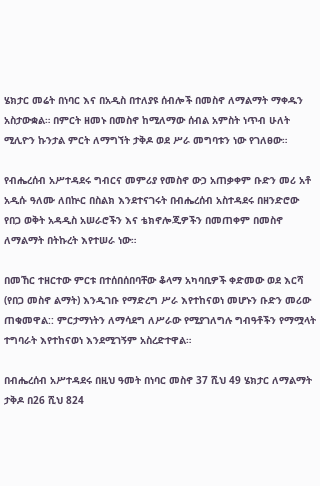ሄክታር መሬት በነባር እና በአዲስ በተለያዩ ሰብሎች በመስኖ ለማልማት ማቀዱን አስታውቋል። በምርት ዘመኑ በመስኖ ከሚለማው ሰብል አምስት ነጥብ ሁለት ሚሊዮን ኩንታል ምርት ለማግኘት ታቅዶ ወደ ሥራ መግባቱን ነው የገለፀው።

የብሔረሰብ አሥተዳደሩ ግብርና መምሪያ የመስኖ ውኃ አጠቃቀም ቡድን መሪ አቶ አዲሱ ዓለሙ ለበኵር በስልክ እንደተናገሩት በብሔረሰብ አስተዳደሩ በዘንድሮው የበጋ ወቅት አዳዲስ አሠራሮችን እና ቴክኖሎጂዎችን በመጠቀም በመስኖ ለማልማት በትኩረት እየተሠራ ነው።

በመኸር ተዘርተው ምርቱ በተሰበሰበባቸው ቆላማ አካባቢዎች ቀድመው ወደ እርሻ (የበጋ መስኖ ልማት) እንዲገቡ የማድረግ ሥራ እየተከናወነ መሆኑን ቡድን መሪው ጠቁመዋል:: ምርታማነትን ለማሳደግ ለሥራው የሚያገለግሉ ግብዓቶችን የማሟላት ተግባራት እየተከናወነ እንደሚገኝም አስረድተዋል።

በብሔረሰብ አሥተዳደሩ በዚህ ዓመት በነባር መስኖ 37 ሺህ 49 ሄክታር ለማልማት ታቅዶ በ26 ሺህ 824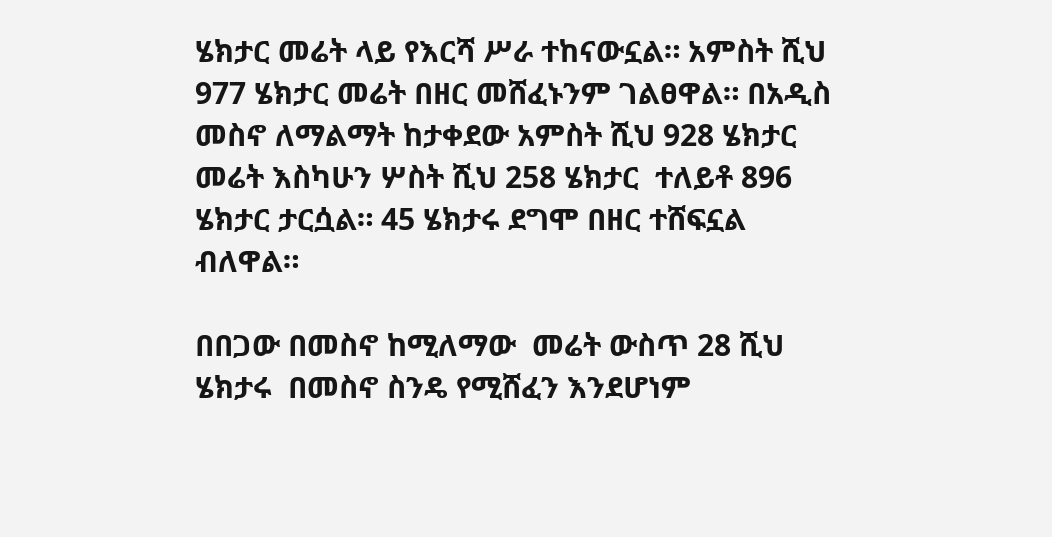ሄክታር መሬት ላይ የእርሻ ሥራ ተከናውኗል። አምስት ሺህ 977 ሄክታር መሬት በዘር መሸፈኑንም ገልፀዋል። በአዲስ መስኖ ለማልማት ከታቀደው አምስት ሺህ 928 ሄክታር መሬት እስካሁን ሦስት ሺህ 258 ሄክታር  ተለይቶ 896 ሄክታር ታርሷል። 45 ሄክታሩ ደግሞ በዘር ተሸፍኗል ብለዋል።

በበጋው በመስኖ ከሚለማው  መሬት ውስጥ 28 ሺህ ሄክታሩ  በመስኖ ስንዴ የሚሸፈን እንደሆነም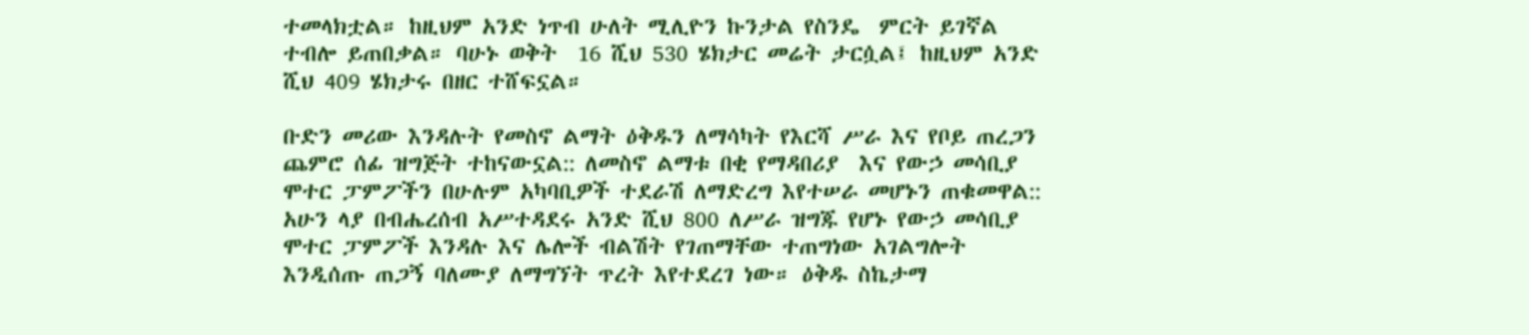ተመላክቷል። ከዚህም አንድ ነጥብ ሁለት ሚሊዮን ኩንታል የስንዴ  ምርት ይገኛል ተብሎ ይጠበቃል። ባሁኑ ወቅት  16 ሺህ 530 ሄክታር መሬት ታርሷል፤ ከዚህም አንድ ሺህ 409 ሄክታሩ በዘር ተሸፍኗል።

ቡድን መሪው እንዳሉት የመስኖ ልማት ዕቅዱን ለማሳካት የእርሻ ሥራ እና የቦይ ጠረጋን ጨምሮ ሰፊ ዝግጅት ተከናውኗል:: ለመስኖ ልማቱ በቂ የማዳበሪያ  እና የውኃ መሳቢያ ሞተር ፓምፖችን በሁሉም አካባቢዎች ተደራሽ ለማድረግ እየተሠራ መሆኑን ጠቁመዋል::  አሁን ላያ በብሔረሰብ አሥተዳደሩ አንድ ሺህ 800 ለሥራ ዝግጁ የሆኑ የውኃ መሳቢያ ሞተር ፓምፖች እንዳሉ እና ሌሎች ብልሽት የገጠማቸው ተጠግነው አገልግሎት እንዲሰጡ ጠጋኝ ባለሙያ ለማግኘት ጥረት እየተደረገ ነው። ዕቅዱ ስኬታማ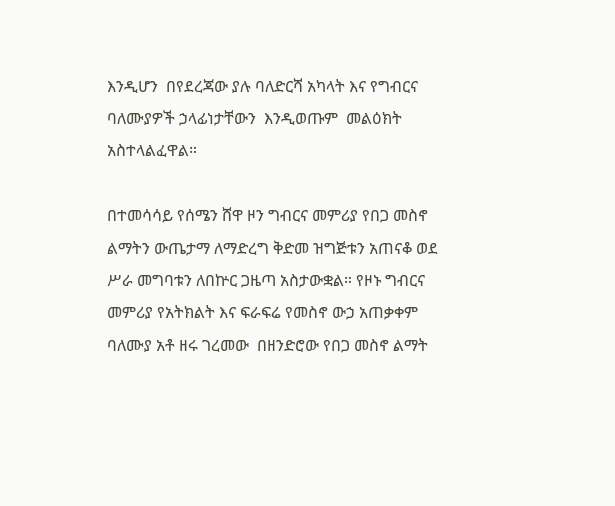እንዲሆን  በየደረጃው ያሉ ባለድርሻ አካላት እና የግብርና ባለሙያዎች ኃላፊነታቸውን  እንዲወጡም  መልዕክት አስተላልፈዋል።

በተመሳሳይ የሰሜን ሸዋ ዞን ግብርና መምሪያ የበጋ መስኖ ልማትን ውጤታማ ለማድረግ ቅድመ ዝግጅቱን አጠናቆ ወደ ሥራ መግባቱን ለበኵር ጋዜጣ አስታውቋል። የዞኑ ግብርና መምሪያ የአትክልት እና ፍራፍሬ የመስኖ ውኃ አጠቃቀም ባለሙያ አቶ ዘሩ ገረመው  በዘንድሮው የበጋ መስኖ ልማት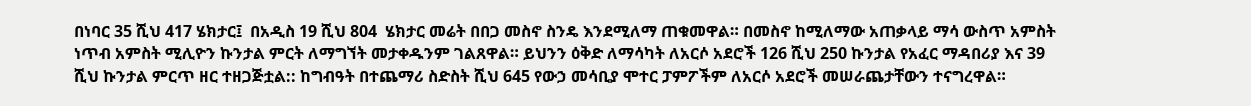በነባር 35 ሺህ 417 ሄክታር፤  በአዲስ 19 ሺህ 804  ሄክታር መሬት በበጋ መስኖ ስንዴ እንደሚለማ ጠቁመዋል። በመስኖ ከሚለማው አጠቃላይ ማሳ ውስጥ አምስት ነጥብ አምስት ሚሊዮን ኩንታል ምርት ለማግኘት መታቀዱንም ገልጸዋል። ይህንን ዕቅድ ለማሳካት ለአርሶ አደሮች 126 ሺህ 250 ኩንታል የአፈር ማዳበሪያ እና 39 ሺህ ኩንታል ምርጥ ዘር ተዘጋጅቷል:: ከግብዓት በተጨማሪ ስድስት ሺህ 645 የውኃ መሳቢያ ሞተር ፓምፖችም ለአርሶ አደሮች መሠራጨታቸውን ተናግረዋል።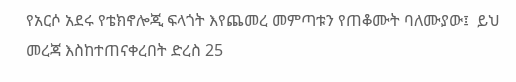የአርሶ አደሩ የቴክኖሎጂ ፍላጎት እየጨመረ መምጣቱን የጠቆሙት ባለሙያው፤  ይህ መረጃ እስከተጠናቀረበት ድረስ 25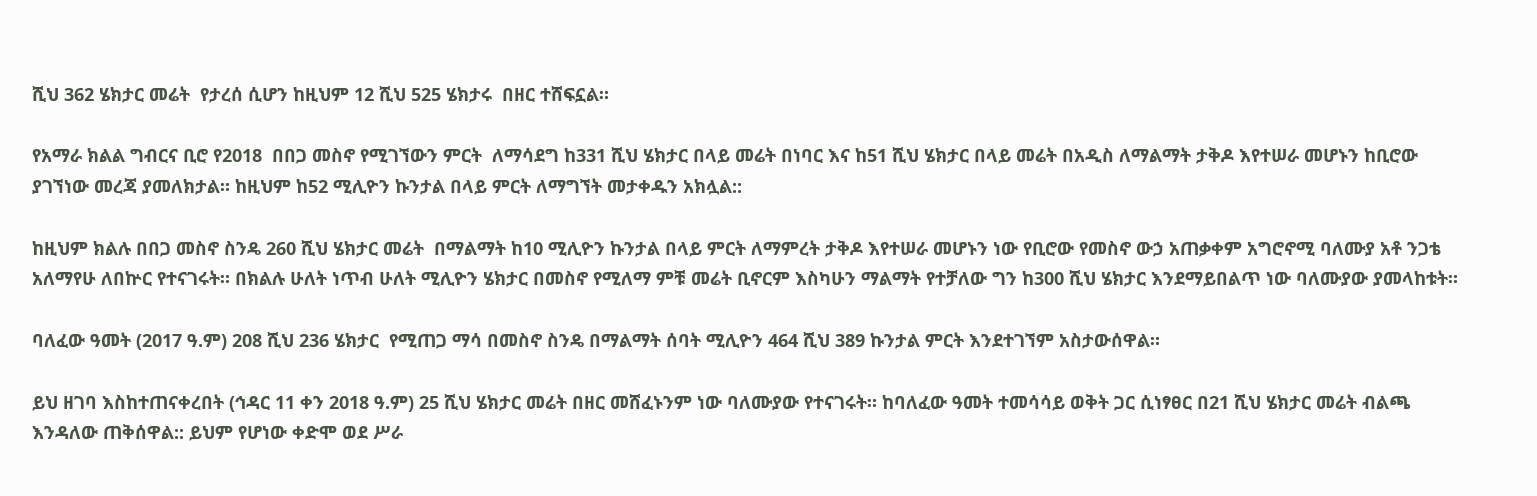ሺህ 362 ሄክታር መሬት  የታረሰ ሲሆን ከዚህም 12 ሺህ 525 ሄክታሩ  በዘር ተሸፍኗል።

የአማራ ክልል ግብርና ቢሮ የ2018  በበጋ መስኖ የሚገኘውን ምርት  ለማሳደግ ከ331 ሺህ ሄክታር በላይ መሬት በነባር እና ከ51 ሺህ ሄክታር በላይ መሬት በአዲስ ለማልማት ታቅዶ እየተሠራ መሆኑን ከቢሮው ያገኘነው መረጃ ያመለክታል። ከዚህም ከ52 ሚሊዮን ኩንታል በላይ ምርት ለማግኘት መታቀዱን አክሏል::

ከዚህም ክልሉ በበጋ መስኖ ስንዴ 260 ሺህ ሄክታር መሬት  በማልማት ከ10 ሚሊዮን ኩንታል በላይ ምርት ለማምረት ታቅዶ እየተሠራ መሆኑን ነው የቢሮው የመስኖ ውኃ አጠቃቀም አግሮኖሚ ባለሙያ አቶ ንጋቴ አለማየሁ ለበኵር የተናገሩት። በክልሉ ሁለት ነጥብ ሁለት ሚሊዮን ሄክታር በመስኖ የሚለማ ምቹ መሬት ቢኖርም እስካሁን ማልማት የተቻለው ግን ከ300 ሺህ ሄክታር እንደማይበልጥ ነው ባለሙያው ያመላከቱት።

ባለፈው ዓመት (2017 ዓ.ም) 208 ሺህ 236 ሄክታር  የሚጠጋ ማሳ በመስኖ ስንዴ በማልማት ሰባት ሚሊዮን 464 ሺህ 389 ኩንታል ምርት እንደተገኘም አስታውሰዋል።

ይህ ዘገባ እስከተጠናቀረበት (ኅዳር 11 ቀን 2018 ዓ.ም) 25 ሺህ ሄክታር መሬት በዘር መሸፈኑንም ነው ባለሙያው የተናገሩት። ከባለፈው ዓመት ተመሳሳይ ወቅት ጋር ሲነፃፀር በ21 ሺህ ሄክታር መሬት ብልጫ እንዳለው ጠቅሰዋል:: ይህም የሆነው ቀድሞ ወደ ሥራ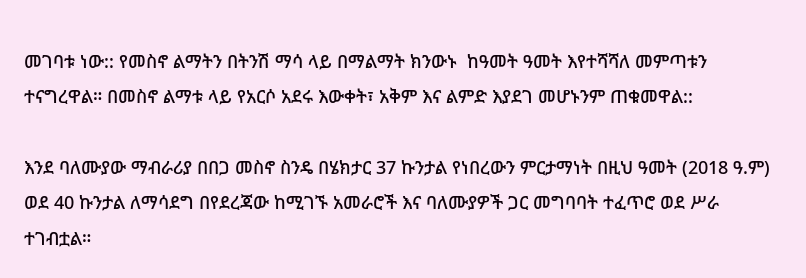መገባቱ ነው:: የመስኖ ልማትን በትንሽ ማሳ ላይ በማልማት ክንውኑ  ከዓመት ዓመት እየተሻሻለ መምጣቱን ተናግረዋል። በመስኖ ልማቱ ላይ የአርሶ አደሩ እውቀት፣ አቅም እና ልምድ እያደገ መሆኑንም ጠቁመዋል::

እንደ ባለሙያው ማብራሪያ በበጋ መስኖ ስንዴ በሄክታር 37 ኩንታል የነበረውን ምርታማነት በዚህ ዓመት (2018 ዓ.ም) ወደ 40 ኩንታል ለማሳደግ በየደረጃው ከሚገኙ አመራሮች እና ባለሙያዎች ጋር መግባባት ተፈጥሮ ወደ ሥራ ተገብቷል።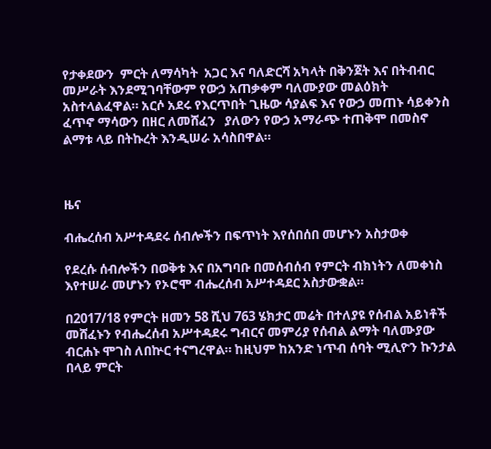የታቀደውን  ምርት ለማሳካት  አጋር እና ባለድርሻ አካላት በቅንጀት እና በትብብር መሥራት እንደሚገባቸውም የውኃ አጠቃቀም ባለሙያው መልዕክት አስተላልፈዋል። አርሶ አደሩ የእርጥበት ጊዜው ሳያልፍ እና የውኃ መጠኑ ሳይቀንስ ፈጥኖ ማሳውን በዘር ለመሸፈን   ያለውን የውኃ አማራጭ ተጠቅሞ በመስኖ ልማቱ ላይ በትኩረት እንዲሠራ አሳስበዋል።



ዜና

ብሔረሰብ አሥተዳደሩ ሰብሎችን በፍጥነት እየሰበሰበ መሆኑን አስታወቀ

የደረሱ ሰብሎችን በወቅቱ እና በአግባቡ በመሰብሰብ የምርት ብክነትን ለመቀነስ እየተሠራ መሆኑን የኦሮሞ ብሔረሰብ አሥተዳደር አስታውቋል።

በ2017/18 የምርት ዘመን 58 ሺህ 763 ሄክታር መሬት በተለያዩ የሰብል አይነቶች መሸፈኑን የብሔረሰብ አሥተዳደሩ ግብርና መምሪያ የሰብል ልማት ባለሙያው ብርሐኑ ሞገስ ለበኵር ተናግረዋል። ከዚህም ከአንድ ነጥብ ሰባት ሚሊዮን ኩንታል በላይ ምርት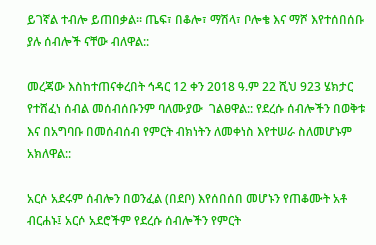ይገኛል ተብሎ ይጠበቃል። ጤፍ፣ በቆሎ፣ ማሽላ፣ ቦሎቄ እና ማሾ እየተሰበሰቡ ያሉ ሰብሎች ናቸው ብለዋል::

መረጃው እስከተጠናቀረበት ኅዳር 12 ቀን 2018 ዓ.ም 22 ሺህ 923 ሄክታር  የተሸፈነ ሰብል መሰብሰቡንም ባለሙያው  ገልፀዋል:: የደረሱ ሰብሎችን በወቅቱ እና በአግባቡ በመሰብሰብ የምርት ብክነትን ለመቀነስ እየተሠራ ስለመሆኑም አክለዋል::

አርሶ አደሩም ሰብሎን በወንፈል (በደቦ) እየሰበሰበ መሆኑን የጠቆሙት አቶ ብርሐኑ፤ አርሶ አደሮችም የደረሱ ሰብሎችን የምርት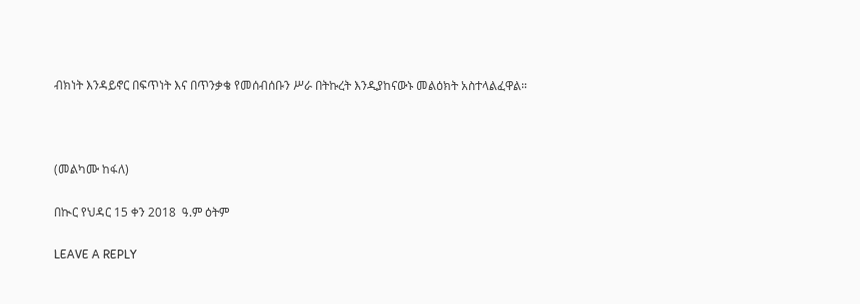ብክነት እንዳይኖር በፍጥነት እና በጥንቃቄ የመሰብሰቡን ሥራ በትኩረት እንዲያከናውኑ መልዕክት አስተላልፈዋል።



(መልካሙ ከፋለ)

በኲር የህዳር 15 ቀን 2018  ዓ.ም ዕትም

LEAVE A REPLY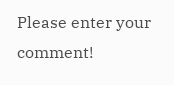Please enter your comment!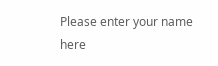Please enter your name here